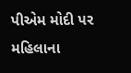પીએમ મોદી પર મહિલાના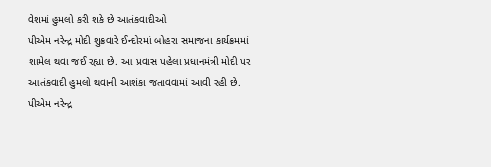વેશમાં હુમલો કરી શકે છે આતંકવાદીઓ
પીએમ નરેન્દ્ર મોદી શુક્રવારે ઈન્દોરમાં બોહરા સમાજના કાર્યક્રમમાં શામેલ થવા જઈ રહ્યા છે. આ પ્રવાસ પહેલા પ્રધાનમંત્રી મોદી પર આતંકવાદી હુમલો થવાની આશંકા જતાવવામાં આવી રહી છે.
પીએમ નરેન્દ્ર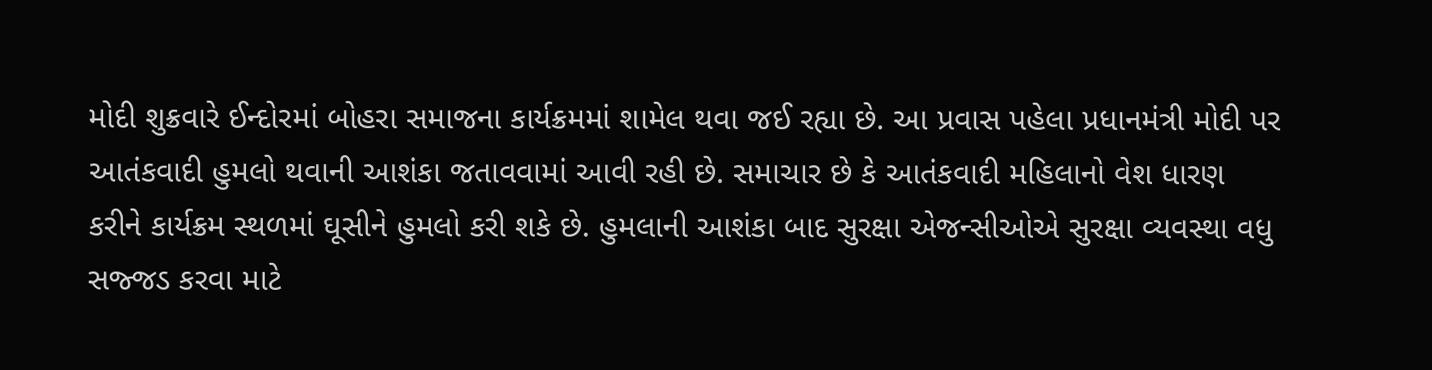મોદી શુક્રવારે ઈન્દોરમાં બોહરા સમાજના કાર્યક્રમમાં શામેલ થવા જઈ રહ્યા છે. આ પ્રવાસ પહેલા પ્રધાનમંત્રી મોદી પર આતંકવાદી હુમલો થવાની આશંકા જતાવવામાં આવી રહી છે. સમાચાર છે કે આતંકવાદી મહિલાનો વેશ ધારણ કરીને કાર્યક્રમ સ્થળમાં ઘૂસીને હુમલો કરી શકે છે. હુમલાની આશંકા બાદ સુરક્ષા એજન્સીઓએ સુરક્ષા વ્યવસ્થા વધુ સજ્જડ કરવા માટે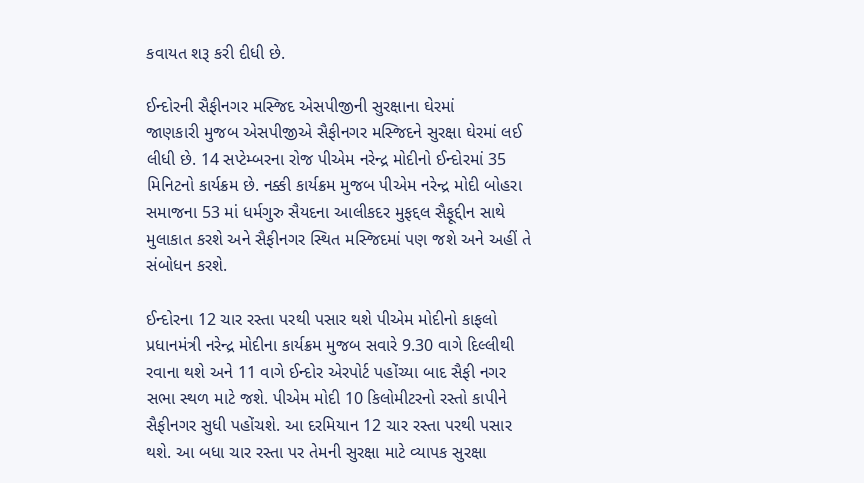કવાયત શરૂ કરી દીધી છે.

ઈન્દોરની સૈફીનગર મસ્જિદ એસપીજીની સુરક્ષાના ઘેરમાં
જાણકારી મુજબ એસપીજીએ સૈફીનગર મસ્જિદને સુરક્ષા ઘેરમાં લઈ લીધી છે. 14 સપ્ટેમ્બરના રોજ પીએમ નરેન્દ્ર મોદીનો ઈન્દોરમાં 35 મિનિટનો કાર્યક્રમ છે. નક્કી કાર્યક્રમ મુજબ પીએમ નરેન્દ્ર મોદી બોહરા સમાજના 53 માં ધર્મગુરુ સૈયદના આલીકદર મુફદ્દલ સૈફૂદ્દીન સાથે મુલાકાત કરશે અને સૈફીનગર સ્થિત મસ્જિદમાં પણ જશે અને અહીં તે સંબોધન કરશે.

ઈન્દોરના 12 ચાર રસ્તા પરથી પસાર થશે પીએમ મોદીનો કાફલો
પ્રધાનમંત્રી નરેન્દ્ર મોદીના કાર્યક્રમ મુજબ સવારે 9.30 વાગે દિલ્લીથી રવાના થશે અને 11 વાગે ઈન્દોર એરપોર્ટ પહોંચ્યા બાદ સૈફી નગર સભા સ્થળ માટે જશે. પીએમ મોદી 10 કિલોમીટરનો રસ્તો કાપીને સૈફીનગર સુધી પહોંચશે. આ દરમિયાન 12 ચાર રસ્તા પરથી પસાર થશે. આ બધા ચાર રસ્તા પર તેમની સુરક્ષા માટે વ્યાપક સુરક્ષા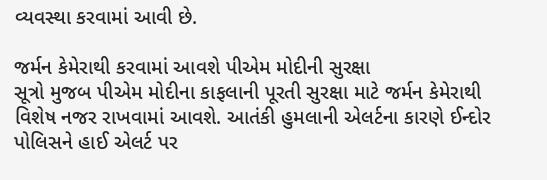વ્યવસ્થા કરવામાં આવી છે.

જર્મન કેમેરાથી કરવામાં આવશે પીએમ મોદીની સુરક્ષા
સૂત્રો મુજબ પીએમ મોદીના કાફલાની પૂરતી સુરક્ષા માટે જર્મન કેમેરાથી વિશેષ નજર રાખવામાં આવશે. આતંકી હુમલાની એલર્ટના કારણે ઈન્દોર પોલિસને હાઈ એલર્ટ પર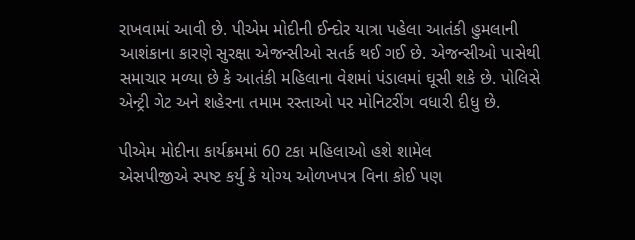રાખવામાં આવી છે. પીએમ મોદીની ઈન્દોર યાત્રા પહેલા આતંકી હુમલાની આશંકાના કારણે સુરક્ષા એજન્સીઓ સતર્ક થઈ ગઈ છે. એજન્સીઓ પાસેથી સમાચાર મળ્યા છે કે આતંકી મહિલાના વેશમાં પંડાલમાં ઘૂસી શકે છે. પોલિસે એન્ટ્રી ગેટ અને શહેરના તમામ રસ્તાઓ પર મોનિટરીંગ વધારી દીધુ છે.

પીએમ મોદીના કાર્યક્રમમાં 60 ટકા મહિલાઓ હશે શામેલ
એસપીજીએ સ્પષ્ટ કર્યુ કે યોગ્ય ઓળખપત્ર વિના કોઈ પણ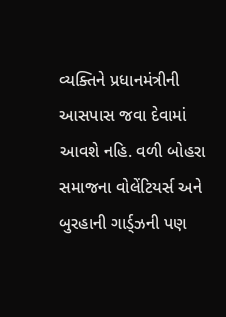વ્યક્તિને પ્રધાનમંત્રીની આસપાસ જવા દેવામાં આવશે નહિ. વળી બોહરા સમાજના વોલેંટિયર્સ અને બુરહાની ગાર્ડ્ઝની પણ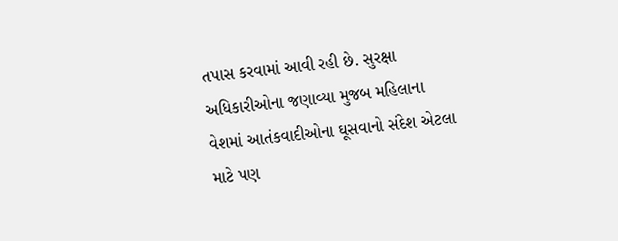તપાસ કરવામાં આવી રહી છે. સુરક્ષા અધિકારીઓના જણાવ્યા મુજબ મહિલાના વેશમાં આતંકવાદીઓના ઘૂસવાનો સંદેશ એટલા માટે પણ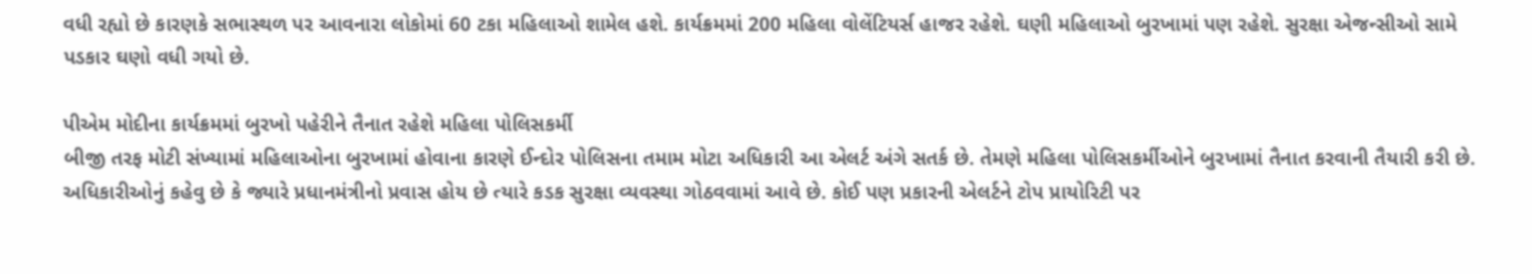વધી રહ્યો છે કારણકે સભાસ્થળ પર આવનારા લોકોમાં 60 ટકા મહિલાઓ શામેલ હશે. કાર્યક્રમમાં 200 મહિલા વોલેંટિયર્સ હાજર રહેશે. ઘણી મહિલાઓ બુરખામાં પણ રહેશે. સુરક્ષા એજન્સીઓ સામે પડકાર ઘણો વધી ગયો છે.

પીએમ મોદીના કાર્યક્રમમાં બુરખો પહેરીને તૈનાત રહેશે મહિલા પોલિસકર્મી
બીજી તરફ મોટી સંખ્યામાં મહિલાઓના બુરખામાં હોવાના કારણે ઈન્દોર પોલિસના તમામ મોટા અધિકારી આ એલર્ટ અંગે સતર્ક છે. તેમણે મહિલા પોલિસકર્મીઓને બુરખામાં તૈનાત કરવાની તૈયારી કરી છે. અધિકારીઓનું કહેવુ છે કે જ્યારે પ્રધાનમંત્રીનો પ્રવાસ હોય છે ત્યારે કડક સુરક્ષા વ્યવસ્થા ગોઠવવામાં આવે છે. કોઈ પણ પ્રકારની એલર્ટને ટોપ પ્રાયોરિટી પર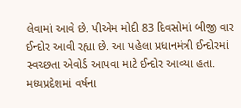લેવામાં આવે છે. પીએમ મોદી 83 દિવસોમાં બીજી વાર ઈન્દોર આવી રહ્યા છે. આ પહેલા પ્રધાનમંત્રી ઈન્દોરમાં સ્વચ્છતા એવોર્ડ આપવા માટે ઈન્દોર આવ્યા હતા. મધ્યપ્રદેશમાં વર્ષના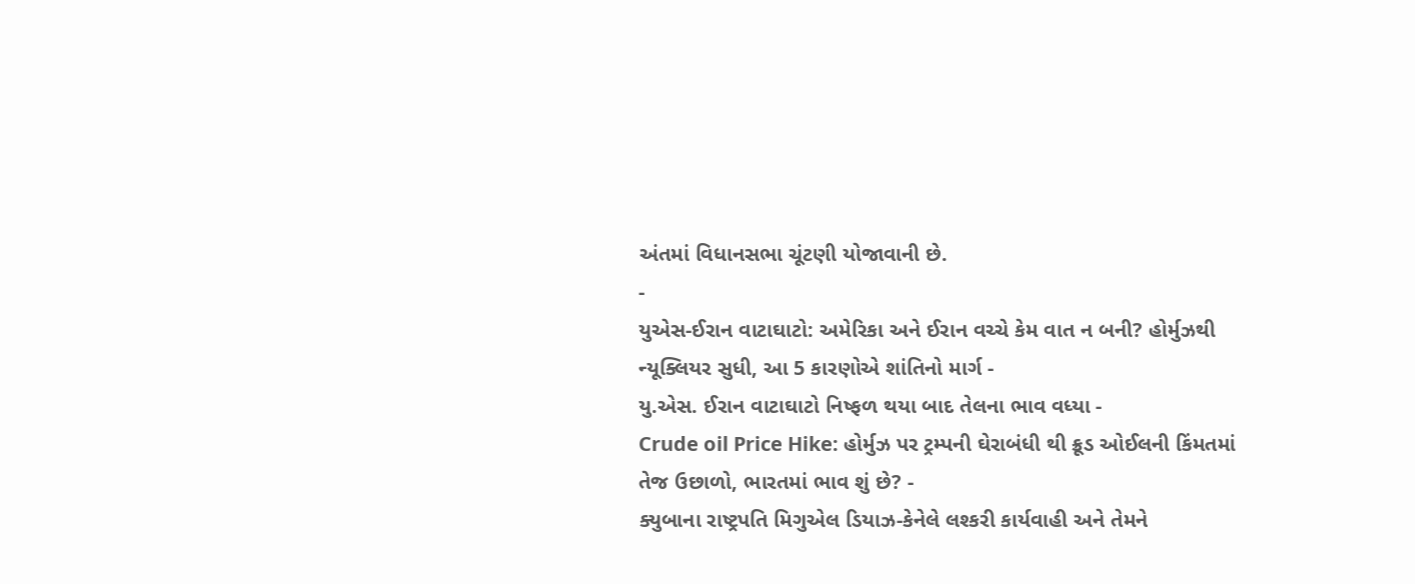અંતમાં વિધાનસભા ચૂંટણી યોજાવાની છે.
-
યુએસ-ઈરાન વાટાઘાટો: અમેરિકા અને ઈરાન વચ્ચે કેમ વાત ન બની? હોર્મુઝથી ન્યૂક્લિયર સુધી, આ 5 કારણોએ શાંતિનો માર્ગ -
યુ.એસ. ઈરાન વાટાઘાટો નિષ્ફળ થયા બાદ તેલના ભાવ વધ્યા -
Crude oil Price Hike: હોર્મુઝ પર ટ્રમ્પની ઘેરાબંધી થી ક્રૂડ ઓઈલની કિંમતમાં તેજ ઉછાળો, ભારતમાં ભાવ શું છે? -
ક્યુબાના રાષ્ટ્રપતિ મિગુએલ ડિયાઝ-કેનેલે લશ્કરી કાર્યવાહી અને તેમને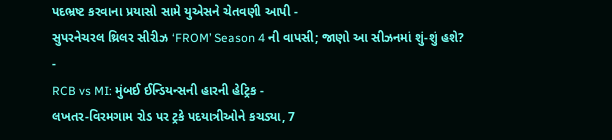પદભ્રષ્ટ કરવાના પ્રયાસો સામે યુએસને ચેતવણી આપી -
સુપરનેચરલ થ્રિલર સીરીઝ ‘FROM’ Season 4 ની વાપસી; જાણો આ સીઝનમાં શું-શું હશે? -
RCB vs MI: મુંબઈ ઈન્ડિયન્સની હારની હેટ્રિક -
લખતર-વિરમગામ રોડ પર ટ્રકે પદયાત્રીઓને કચડ્યા, 7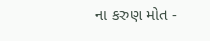ના કરુણ મોત -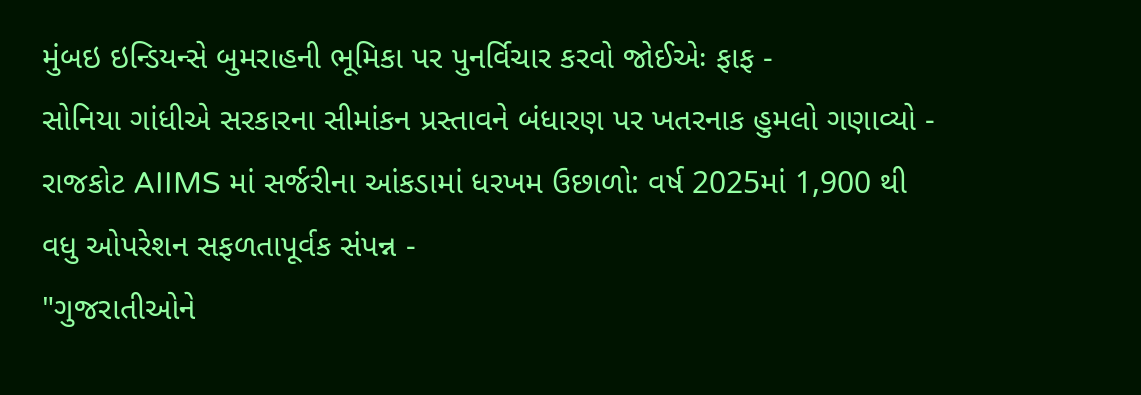મુંબઇ ઇન્ડિયન્સે બુમરાહની ભૂમિકા પર પુનર્વિચાર કરવો જોઈએઃ ફાફ -
સોનિયા ગાંધીએ સરકારના સીમાંકન પ્રસ્તાવને બંધારણ પર ખતરનાક હુમલો ગણાવ્યો -
રાજકોટ AIIMS માં સર્જરીના આંકડામાં ધરખમ ઉછાળો: વર્ષ 2025માં 1,900 થી વધુ ઓપરેશન સફળતાપૂર્વક સંપન્ન -
"ગુજરાતીઓને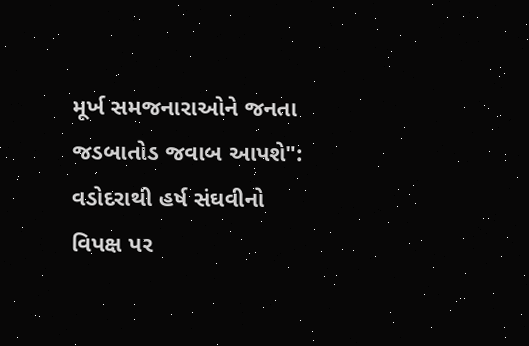મૂર્ખ સમજનારાઓને જનતા જડબાતોડ જવાબ આપશે": વડોદરાથી હર્ષ સંઘવીનો વિપક્ષ પર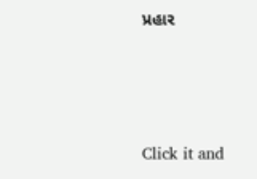પ્રહાર





Click it and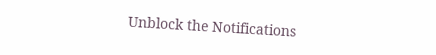Unblock the Notifications